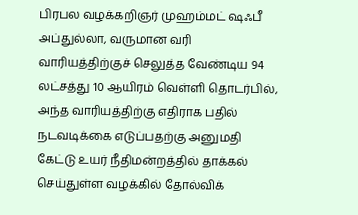பிரபல வழக்கறிஞர் முஹம்மட் ஷஃபீ அப்துல்லா, வருமான வரி வாரியத்திற்குச் செலுத்த வேண்டிய 94 லட்சத்து 10 ஆயிரம் வெள்ளி தொடர்பில், அந்த வாரியத்திற்கு எதிராக பதில் நடவடிக்கை எடுப்பதற்கு அனுமதி கேட்டு உயர் நீதிமன்றத்தில் தாக்கல் செய்துள்ள வழக்கில் தோல்விக்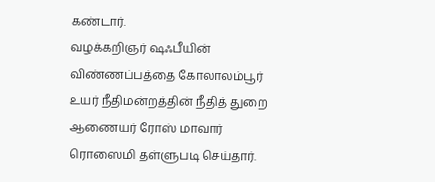கண்டார்.
வழக்கறிஞர் ஷஃபீயின் விண்ணப்பத்தை கோலாலம்பூர் உயர் நீதிமன்றத்தின் நீதித் துறை ஆணையர் ரோஸ் மாவார் ரொஸைமி தள்ளுபடி செய்தார்.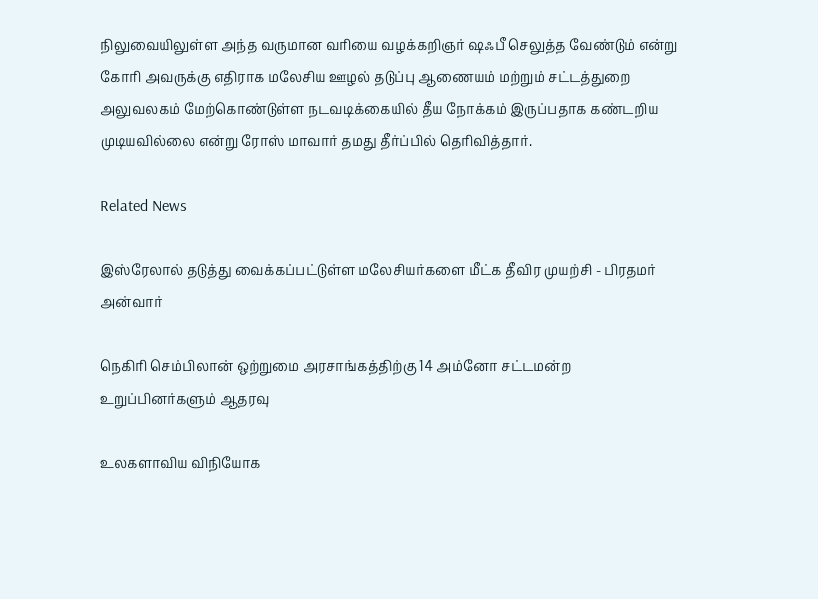நிலுவையிலுள்ள அந்த வருமான வரியை வழக்கறிஞர் ஷஃபீ செலுத்த வேண்டும் என்று கோரி அவருக்கு எதிராக மலேசிய ஊழல் தடுப்பு ஆணையம் மற்றும் சட்டத்துறை அலுவலகம் மேற்கொண்டுள்ள நடவடிக்கையில் தீய நோக்கம் இருப்பதாக கண்டறிய முடியவில்லை என்று ரோஸ் மாவார் தமது தீர்ப்பில் தெரிவித்தார்.

Related News

இஸ்ரேலால் தடுத்து வைக்கப்பட்டுள்ள மலேசியர்களை மீட்க தீவிர முயற்சி - பிரதமர் அன்வார்

நெகிரி செம்பிலான் ஒற்றுமை அரசாங்கத்திற்கு 14 அம்னோ சட்டமன்ற உறுப்பினர்களும் ஆதரவு

உலகளாவிய விநியோக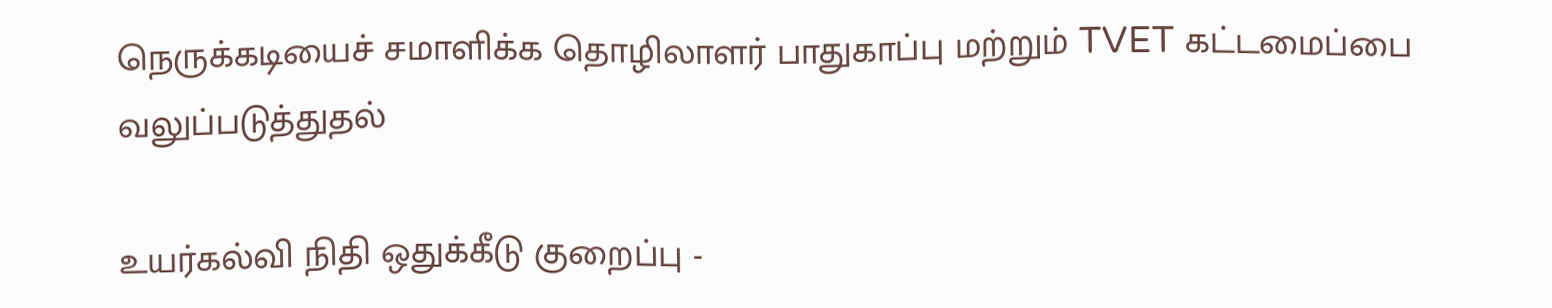நெருக்கடியைச் சமாளிக்க தொழிலாளர் பாதுகாப்பு மற்றும் TVET கட்டமைப்பை வலுப்படுத்துதல்

உயர்கல்வி நிதி ஒதுக்கீடு குறைப்பு -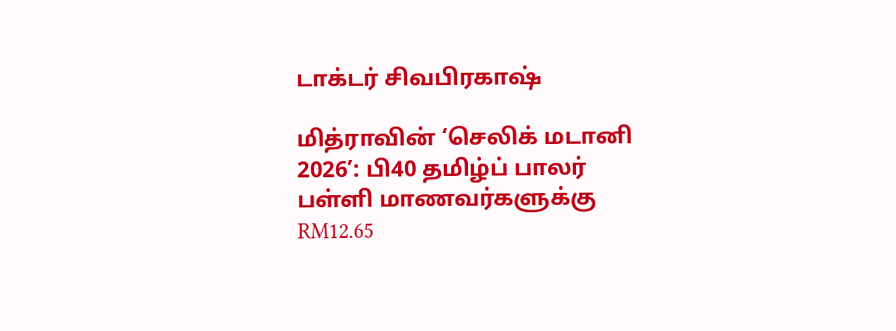டாக்டர் சிவபிரகாஷ்

மித்ராவின் ‘செலிக் மடானி 2026’: பி40 தமிழ்ப் பாலர் பள்ளி மாணவர்களுக்கு RM12.65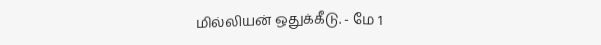மில்லியன் ஒதுக்கீடு. - மே 1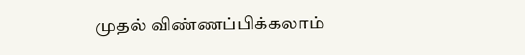முதல் விண்ணப்பிக்கலாம்